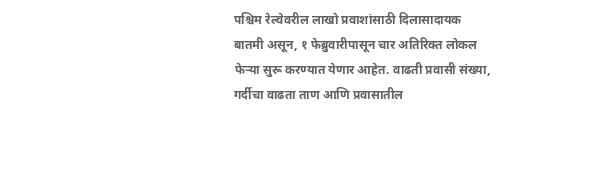पश्चिम रेल्वेवरील लाखो प्रवाशांसाठी दिलासादायक बातमी असून, १ फेब्रुवारीपासून चार अतिरिक्त लोकल फेऱ्या सुरू करण्यात येणार आहेत. वाढती प्रवासी संख्या, गर्दीचा वाढता ताण आणि प्रवासातील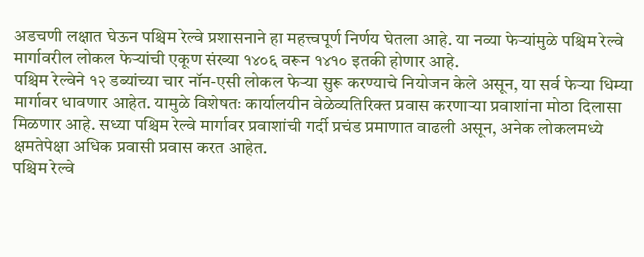अडचणी लक्षात घेऊन पश्चिम रेल्वे प्रशासनाने हा महत्त्वपूर्ण निर्णय घेतला आहे. या नव्या फेऱ्यांमुळे पश्चिम रेल्वे मार्गावरील लोकल फेऱ्यांची एकूण संख्या १४०६ वरून १४१० इतकी होणार आहे.
पश्चिम रेल्वेने १२ डब्यांच्या चार नॉन-एसी लोकल फेऱ्या सुरू करण्याचे नियोजन केले असून, या सर्व फेऱ्या धिम्या मार्गावर धावणार आहेत. यामुळे विशेषतः कार्यालयीन वेळेव्यतिरिक्त प्रवास करणाऱ्या प्रवाशांना मोठा दिलासा मिळणार आहे. सध्या पश्चिम रेल्वे मार्गावर प्रवाशांची गर्दी प्रचंड प्रमाणात वाढली असून, अनेक लोकलमध्ये क्षमतेपेक्षा अधिक प्रवासी प्रवास करत आहेत.
पश्चिम रेल्वे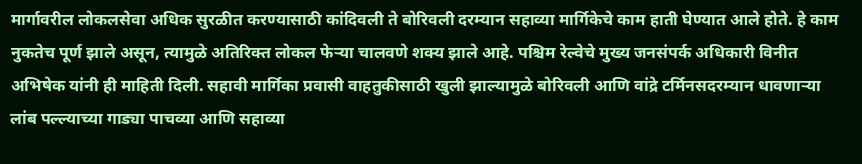मार्गावरील लोकलसेवा अधिक सुरळीत करण्यासाठी कांदिवली ते बोरिवली दरम्यान सहाव्या मार्गिकेचे काम हाती घेण्यात आले होते. हे काम नुकतेच पूर्ण झाले असून, त्यामुळे अतिरिक्त लोकल फेऱ्या चालवणे शक्य झाले आहे. पश्चिम रेल्वेचे मुख्य जनसंपर्क अधिकारी विनीत अभिषेक यांनी ही माहिती दिली. सहावी मार्गिका प्रवासी वाहतुकीसाठी खुली झाल्यामुळे बोरिवली आणि वांद्रे टर्मिनसदरम्यान धावणाऱ्या लांब पल्ल्याच्या गाड्या पाचव्या आणि सहाव्या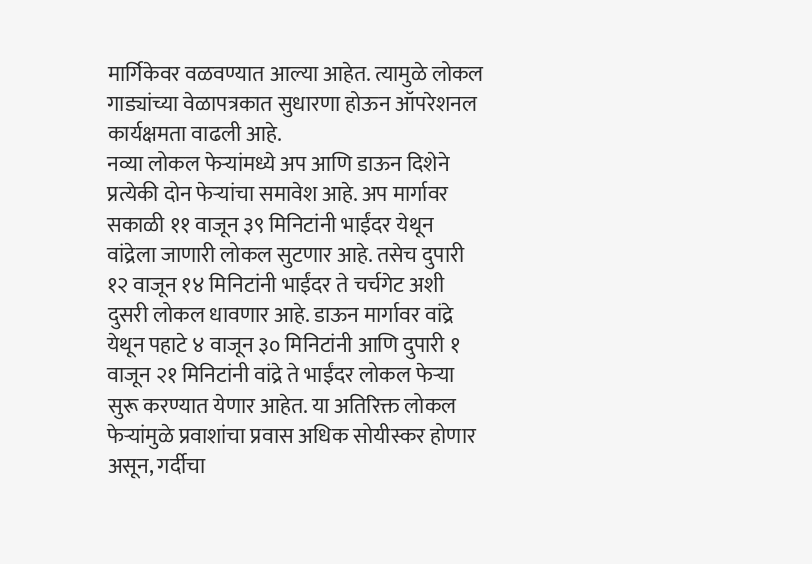मार्गिकेवर वळवण्यात आल्या आहेत. त्यामुळे लोकल गाड्यांच्या वेळापत्रकात सुधारणा होऊन ऑपरेशनल कार्यक्षमता वाढली आहे.
नव्या लोकल फेऱ्यांमध्ये अप आणि डाऊन दिशेने प्रत्येकी दोन फेऱ्यांचा समावेश आहे. अप मार्गावर सकाळी ११ वाजून ३९ मिनिटांनी भाईंदर येथून वांद्रेला जाणारी लोकल सुटणार आहे. तसेच दुपारी १२ वाजून १४ मिनिटांनी भाईंदर ते चर्चगेट अशी दुसरी लोकल धावणार आहे. डाऊन मार्गावर वांद्रे येथून पहाटे ४ वाजून ३० मिनिटांनी आणि दुपारी १ वाजून २१ मिनिटांनी वांद्रे ते भाईंदर लोकल फेऱ्या सुरू करण्यात येणार आहेत. या अतिरिक्त लोकल फेऱ्यांमुळे प्रवाशांचा प्रवास अधिक सोयीस्कर होणार असून, गर्दीचा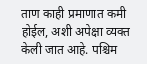ताण काही प्रमाणात कमी होईल, अशी अपेक्षा व्यक्त केली जात आहे. पश्चिम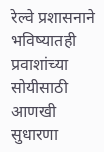रेल्वे प्रशासनाने भविष्यातही प्रवाशांच्या सोयीसाठी आणखी सुधारणा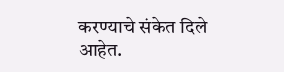करण्याचे संकेत दिले आहेत.